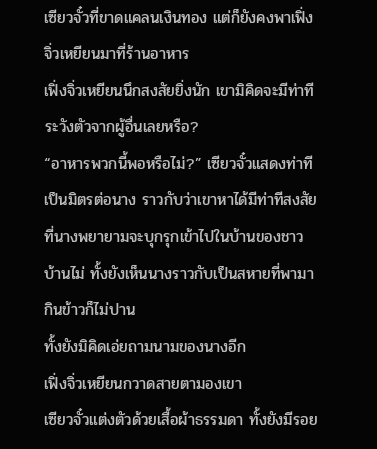เซียวจั๋วที่ขาดแคลนเงินทอง แต่ก็ยังคงพาเฟิ่งจิ่วเหยียนมาที่ร้านอาหาร
เฟิ่งจิ่วเหยียนนึกสงสัยยิ่งนัก เขามิคิดจะมีท่าทีระวังตัวจากผู้อื่นเลยหรือ?
“อาหารพวกนี้พอหรือไม่?” เซียวจั๋วแสดงท่าทีเป็นมิตรต่อนาง ราวกับว่าเขาหาได้มีท่าทีสงสัยที่นางพยายามจะบุกรุกเข้าไปในบ้านของชาวบ้านไม่ ทั้งยังเห็นนางราวกับเป็นสหายที่พามากินข้าวก็ไม่ปาน
ทั้งยังมิคิดเอ่ยถามนามของนางอีก
เฟิ่งจิ่วเหยียนกวาดสายตามองเขา
เซียวจั๋วแต่งตัวด้วยเสื้อผ้าธรรมดา ทั้งยังมีรอย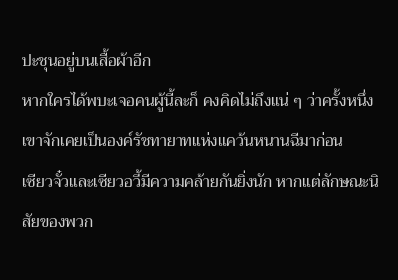ปะชุนอยู่บนเสื้อผ้าอีก
หากใครได้พบะเจอคนผู้นี้ละก็ คงคิดไม่ถึงแน่ ๆ ว่าครั้งหนึ่งเขาจักเคยเป็นองค์รัชทายาทแห่งแคว้นหนานฉีมาก่อน
เซียวจั๋วและเซียวอวี้มีความคล้ายกันยิ่งนัก หากแต่ลักษณะนิสัยของพวก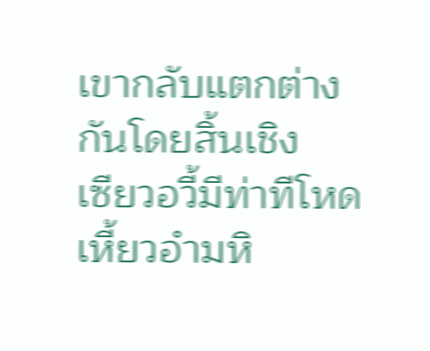เขากลับแตกต่างกันโดยสิ้นเชิง
เซียวอวี้มีท่าทีโหดเหี้ยวอำมหิ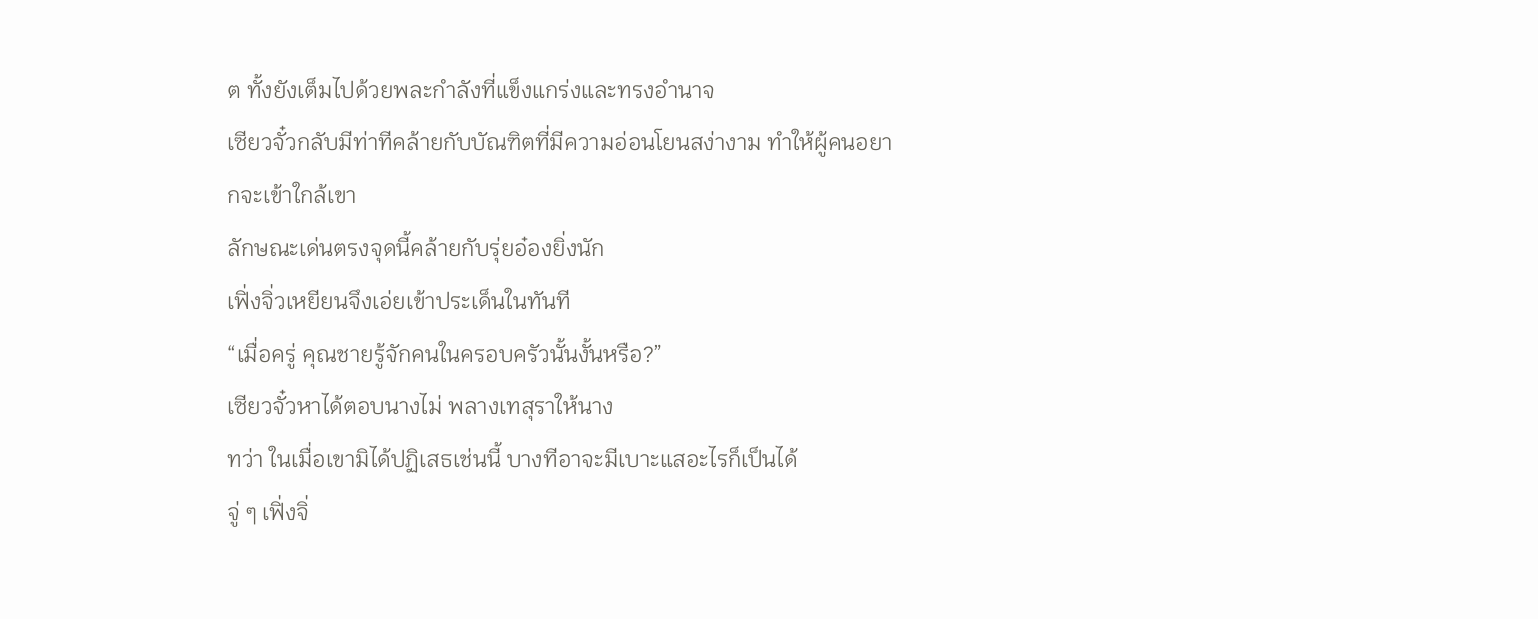ต ทั้งยังเต็มไปด้วยพละกำลังที่แข็งแกร่งและทรงอำนาจ
เซียวจั๋วกลับมีท่าทีคล้ายกับบัณฑิตที่มีความอ่อนโยนสง่างาม ทำให้ผู้คนอยากจะเข้าใกล้เขา
ลักษณะเด่นตรงจุดนี้คล้ายกับรุ่ยอ๋องยิ่งนัก
เฟิ่งจิ่วเหยียนจึงเอ่ยเข้าประเด็นในทันที
“เมื่อครู่ คุณชายรู้จักคนในครอบครัวนั้นงั้นหรือ?”
เซียวจั๋วหาได้ตอบนางไม่ พลางเทสุราให้นาง
ทว่า ในเมื่อเขามิได้ปฏิเสธเช่นนี้ บางทีอาจะมีเบาะแสอะไรก็เป็นได้
จู่ ๆ เฟิ่งจิ่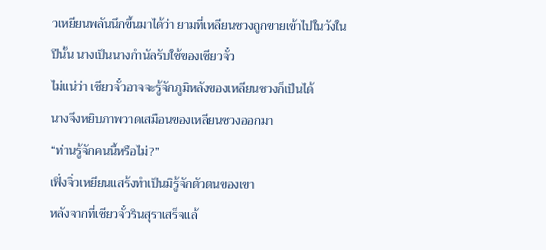วเหยียนพลันนึกขึ้นมาได้ว่า ยามที่เหลียนซวงถูกขายเข้าไปในวังในปีนั้น นางเป็นนางกำนัลรับใช้ของเซียวจั๋ว
ไม่แน่ว่า เซียวจั๋วอาจจะรู้จักภูมิหลังของเหลียนชวงก็เป็นได้
นางจึงหยิบภาพวาดเสมือนของเหลียนซวงออกมา
“ท่านรู้จักคนนี้หรือไม่?”
เฟิ่งจิ่วเหยียนแสร้งทำเป็นมิรู้จักตัวตนของเขา
หลังจากที่เซียวจั๋วรินสุราเสร็จแล้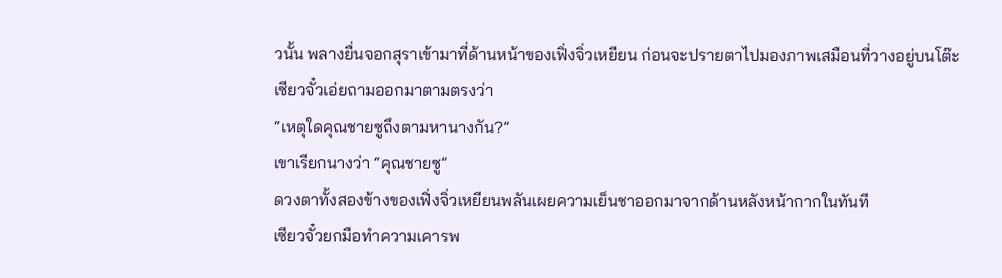วนั้น พลางยื่นจอกสุราเข้ามาที่ด้านหน้าของเฟิ่งจิ่วเหยียน ก่อนจะปรายตาไปมองภาพเสมือนที่วางอยู่บนโต๊ะ
เซียวจั๋วเอ่ยถามออกมาตามตรงว่า
“เหตุใดคุณชายซูถึงตามหานางกัน?”
เขาเรียกนางว่า “คุณชายซู”
ดวงตาทั้งสองข้างของเฟิ่งจิ่วเหยียนพลันเผยความเย็นชาออกมาจากด้านหลังหน้ากากในทันที
เซียวจั๋วยกมือทำความเคารพ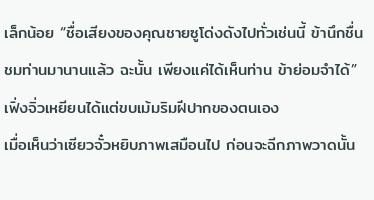เล็กน้อย “ชื่อเสียงของคุณชายซูโด่งดังไปทั่วเช่นนี้ ข้านึกชื่นชมท่านมานานแล้ว ฉะนั้น เพียงแค่ได้เห็นท่าน ข้าย่อมจำได้”
เฟิ่งจิ่วเหยียนได้แต่ขบเม้มริมฝีปากของตนเอง
เมื่อเห็นว่าเซียวจั๋วหยิบภาพเสมือนไป ก่อนจะฉีกภาพวาดนั้น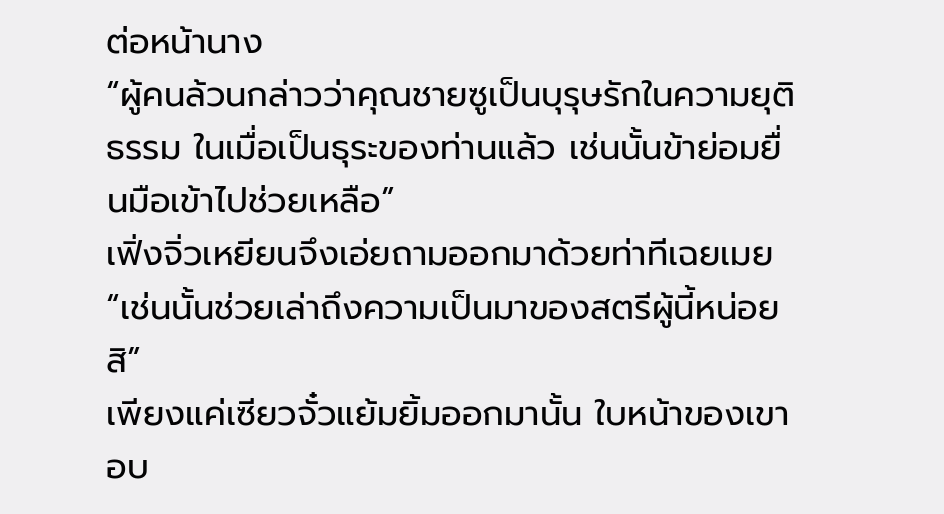ต่อหน้านาง
“ผู้คนล้วนกล่าวว่าคุณชายซูเป็นบุรุษรักในความยุติธรรม ในเมื่อเป็นธุระของท่านแล้ว เช่นนั้นข้าย่อมยื่นมือเข้าไปช่วยเหลือ”
เฟิ่งจิ่วเหยียนจึงเอ่ยถามออกมาด้วยท่าทีเฉยเมย
“เช่นนั้นช่วยเล่าถึงความเป็นมาของสตรีผู้นี้หน่อยสิ”
เพียงแค่เซียวจั๋วแย้มยิ้มออกมานั้น ใบหน้าของเขาอบ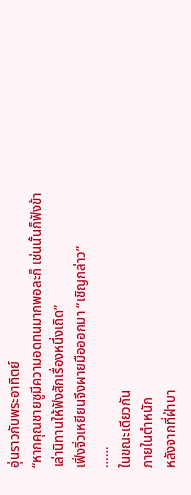อุ่นราวกับพระอาทิตย์
“หากคุณชายซูมีความอดทนมากพอละก็ เช่นนั้นก็ฟังข้าเล่านิทานให้ฟังสักเรื่องหนึ่งเถิด”
เฟิ่งจิ่วเหยียนจึงผายมือออกมา “เชิญกล่าว”
……
ในขณะเดียวกัน
ภายในตำหนัก
หลังจากที่ฝ่าบา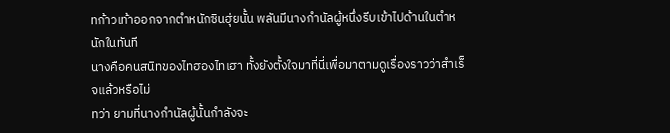ทก้าวเท้าออกจากตำหนักซินฮุ่ยนั้น พลันมีนางกำนัลผู้หนึ่งรีบเข้าไปด้านในตำหนักในทันที
นางคือคนสนิทของไทฮองไทเฮา ทั้งยังตั้งใจมาที่นี่เพื่อมาตามดูเรื่องราวว่าสำเร็จแล้วหรือไม่
ทว่า ยามที่นางกำนัลผู้นั้นกำลังจะ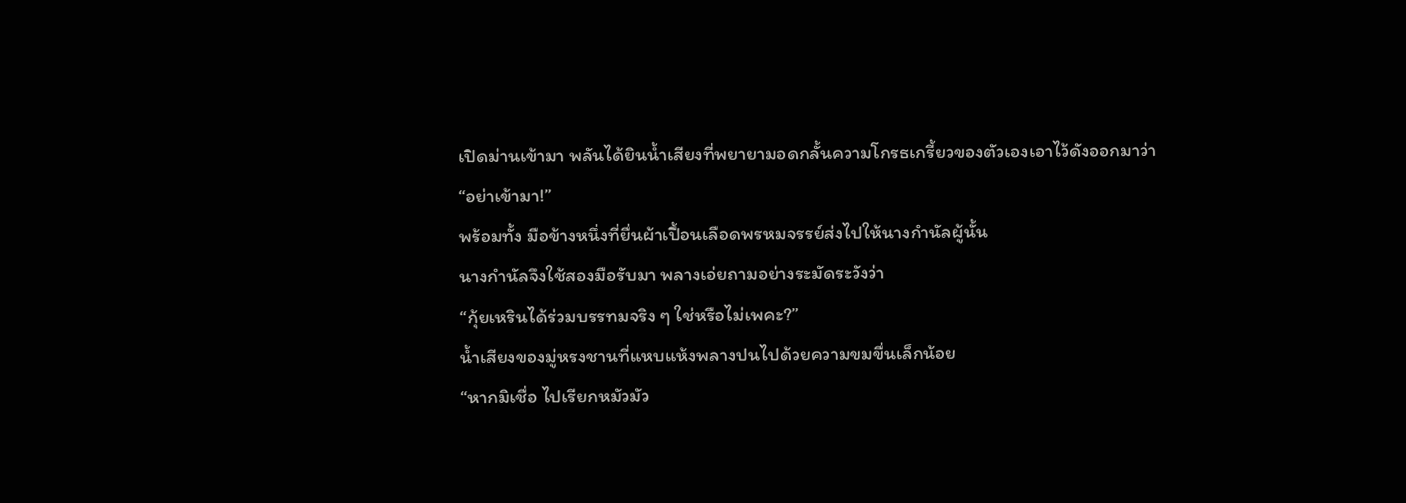เปิดม่านเข้ามา พลันได้ยินน้ำเสียงที่พยายามอดกลั้นความโกรธเกรี้ยวของตัวเองเอาไว้ดังออกมาว่า “อย่าเข้ามา!”
พร้อมทั้ง มือข้างหนึ่งที่ยื่นผ้าเปื้อนเลือดพรหมจรรย์ส่งไปให้นางกำนัลผู้นั้น
นางกำนัลจึงใช้สองมือรับมา พลางเอ่ยถามอย่างระมัดระวังว่า
“กุ้ยเหรินได้ร่วมบรรทมจริง ๆ ใช่หรือไม่เพคะ?”
น้ำเสียงของมู่หรงชานที่แหบแห้งพลางปนไปด้วยความขมขื่นเล็กน้อย
“หากมิเชื่อ ไปเรียกหมัวมัว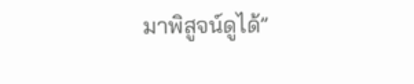มาพิสูจน์ดูได้”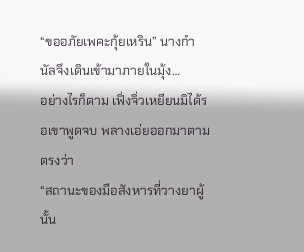“ขออภัยเพคะกุ้ยเหริน” นางกำนัลจึงเดินเข้ามาภายในมุ้ง…
อย่างไรก็ตาม เฟิ่งจิ่วเหยียนมิได้รอเขาพูดจบ พลางเอ่ยออกมาตามตรงว่า
“สถานะของมือสังหารที่วางยาผู้นั้น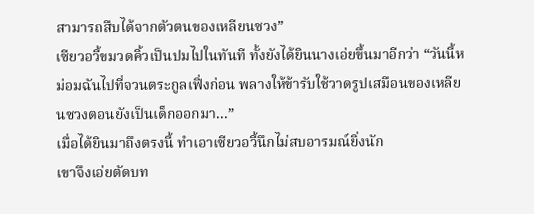สามารถสืบได้จากตัวตนของเหลียนซวง”
เซียวอวี้ขมวดคิ้วเป็นปมไปในทันที ทั้งยังได้ยินนางเอ่ยขึ้นมาอีกว่า “วันนี้หม่อมฉันไปที่จวนตระกูลเฟิ่งก่อน พลางให้ข้ารับใช้วาดรูปเสมือนของเหลียนซวงตอนยังเป็นเด็กออกมา...”
เมื่อได้ยินมาถึงตรงนี้ ทำเอาเซียวอวี้นึกไม่สบอารมณ์ยิ่งนัก
เขาจึงเอ่ยตัดบท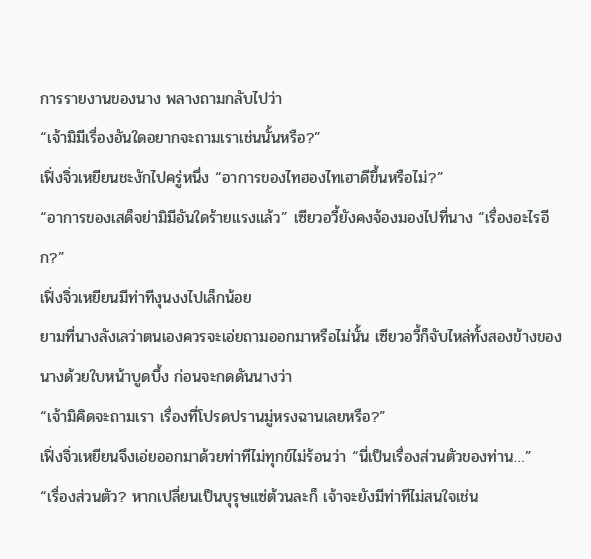การรายงานของนาง พลางถามกลับไปว่า
“เจ้ามิมีเรื่องอันใดอยากจะถามเราเช่นนั้นหรือ?”
เฟิ่งจิ่วเหยียนชะงักไปครู่หนึ่ง “อาการของไทฮองไทเฮาดีขึ้นหรือไม่?”
“อาการของเสด็จย่ามิมีอันใดร้ายแรงแล้ว” เซียวอวี้ยังคงจ้องมองไปที่นาง “เรื่องอะไรอีก?”
เฟิ่งจิ่วเหยียนมีท่าทีงุนงงไปเล็กน้อย
ยามที่นางลังเลว่าตนเองควรจะเอ่ยถามออกมาหรือไม่นั้น เซียวอวี้ก็จับไหล่ทั้งสองข้างของนางด้วยใบหน้าบูดบึ้ง ก่อนจะกดดันนางว่า
“เจ้ามิคิดจะถามเรา เรื่องที่โปรดปรานมู่หรงฉานเลยหรือ?”
เฟิ่งจิ่วเหยียนจึงเอ่ยออกมาด้วยท่าทีไม่ทุกข์ไม่ร้อนว่า “นี่เป็นเรื่องส่วนตัวของท่าน…”
“เรื่องส่วนตัว? หากเปลี่ยนเป็นบุรุษแซ่ต้วนละก็ เจ้าจะยังมีท่าทีไม่สนใจเช่น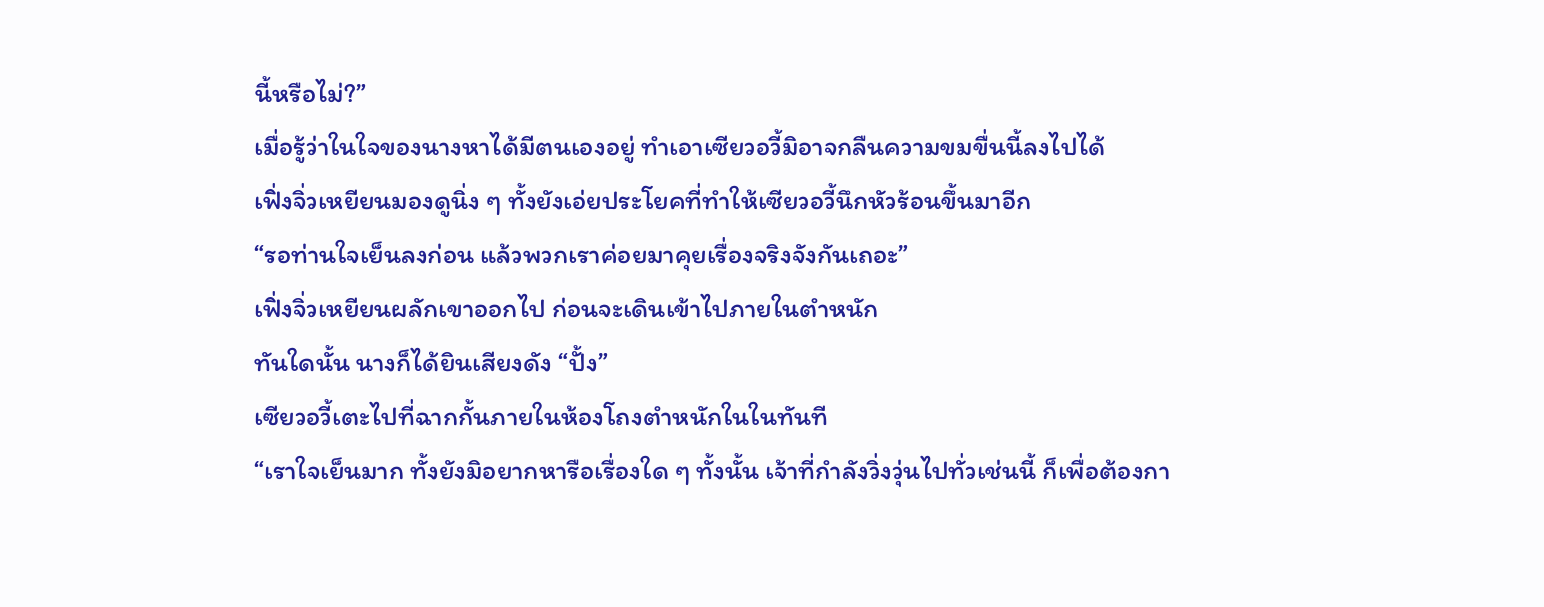นี้หรือไม่?”
เมื่อรู้ว่าในใจของนางหาได้มีตนเองอยู่ ทำเอาเซียวอวี้มิอาจกลืนความขมขื่นนี้ลงไปได้
เฟิ่งจิ่วเหยียนมองดูนิ่ง ๆ ทั้งยังเอ่ยประโยคที่ทำให้เซียวอวี้นึกหัวร้อนขึ้นมาอีก
“รอท่านใจเย็นลงก่อน แล้วพวกเราค่อยมาคุยเรื่องจริงจังกันเถอะ”
เฟิ่งจิ่วเหยียนผลักเขาออกไป ก่อนจะเดินเข้าไปภายในตำหนัก
ทันใดนั้น นางก็ได้ยินเสียงดัง “ปั้ง”
เซียวอวี้เตะไปที่ฉากกั้นภายในห้องโถงตำหนักในในทันที
“เราใจเย็นมาก ทั้งยังมิอยากหารือเรื่องใด ๆ ทั้งนั้น เจ้าที่กำลังวิ่งวุ่นไปทั่วเช่นนี้ ก็เพื่อต้องกา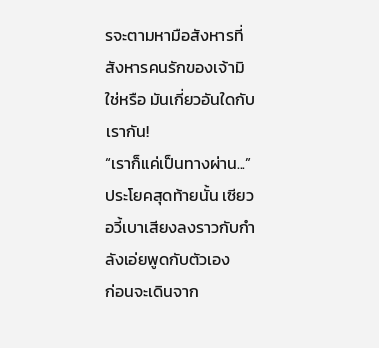รจะตามหามือสังหารที่สังหารคนรักของเจ้ามิใช่หรือ มันเกี่ยวอันใดกับเรากัน!
“เราก็แค่เป็นทางผ่าน...”
ประโยคสุดท้ายนั้น เซียวอวี้เบาเสียงลงราวกับกำลังเอ่ยพูดกับตัวเอง
ก่อนจะเดินจาก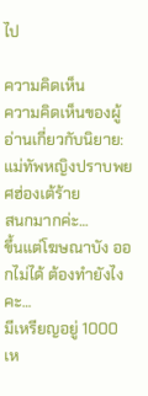ไป

ความคิดเห็น
ความคิดเห็นของผู้อ่านเกี่ยวกับนิยาย: แม่ทัพหญิงปราบพยศฮ่องเต้ร้าย
สนกมากค่ะ...
ขึ้นแต่โฆษณาบัง ออกไม่ได้ ต้องทำยังไงคะ...
มีเหรียญอยู่ 1000 เห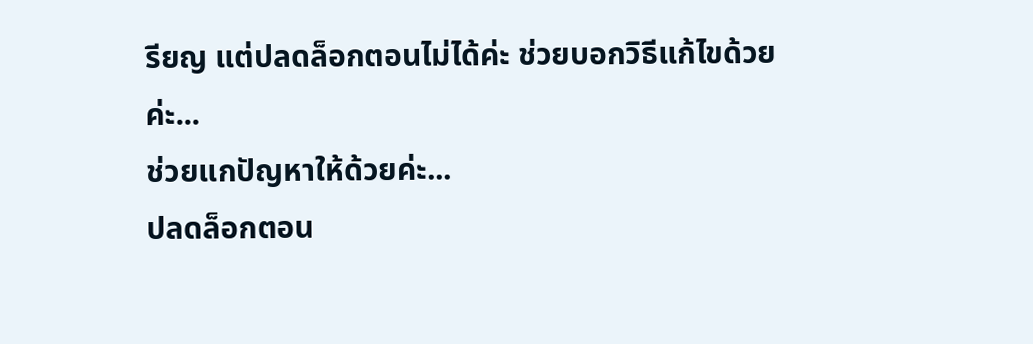รียญ แต่ปลดล็อกตอนไม่ได้ค่ะ ช่วยบอกวิธีแก้ไขด้วยค่ะ...
ช่วยแกปัญหาให้ด้วยค่ะ...
ปลดล็อกตอน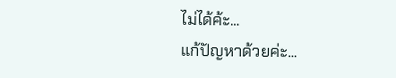ไม่ได้ค้ะ...
แก้ปัญหาด้วยค่ะ...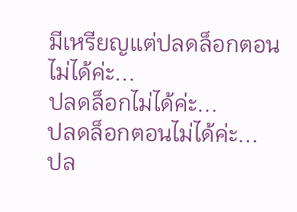มีเหรียญแต่ปลดล็อกตอนไม่ได้ค่ะ...
ปลดล็อกไม่ได้ค่ะ...
ปลดล็อกตอนไม่ได้ค่ะ...
ปล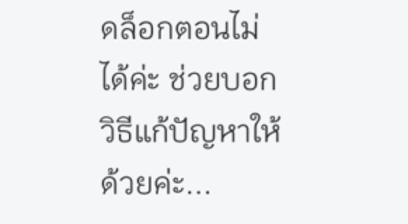ดล็อกตอนไม่ได้ค่ะ ช่วยบอกวิธีแก้ปัญหาให้ด้วยค่ะ...